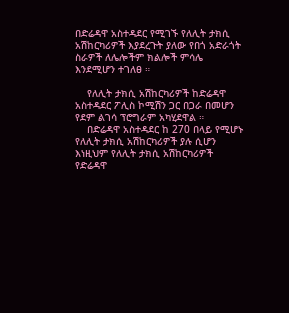በድሬዳዋ አስተዳደር የሚገኙ የለሊት ታክሲ አሽከርካሪዎች እያደረጉት ያለው የበጎ አድራጎት ስራዎች ለሌሎችም ክልሎች ምሳሌ እንደሚሆን ተገለፀ ።

    የለሊት ታክሲ አሽከርካሪዎች ከድሬዳዋ አስተዳደር ፖሊስ ኮሚሽን ጋር በጋራ በመሆን የደም ልገሳ ፕሮግራም አካሂደዋል ።
    በድሬዳዋ አስተዳደር ከ 270 በላይ የሚሆኑ የለሊት ታክሲ አሽከርካሪዎች ያሉ ሲሆን እነዚህም የለሊት ታክሲ አሽከርካሪዎች የድሬዳዋ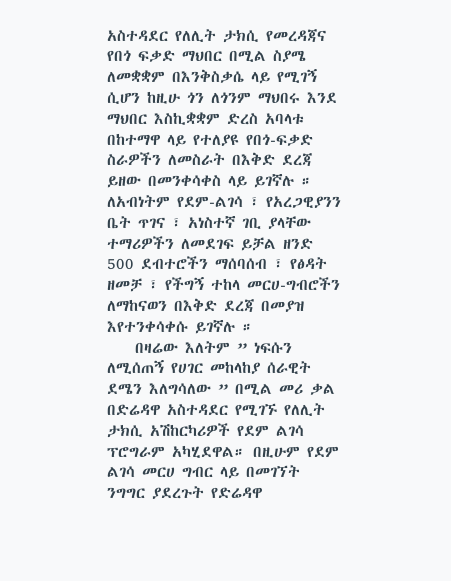አስተዳደር የለሊት ታክሲ የመረዳጃና የበጎ ፍቃድ ማህበር በሚል ስያሜ ለመቋቋም በእንቅስቃሴ ላይ የሚገኝ ሲሆን ከዚሁ ጎን ለጎንም ማህበሩ እንደ ማህበር እስኪቋቋም ድረስ አባላቱ በከተማዋ ላይ የተለያዩ የበጎ-ፍቃድ ስራዎችን ለመስራት በእቅድ ደረጃ ይዘው በመንቀሳቀስ ላይ ይገኛሉ ። ለአብነትም የደም-ልገሳ ፣ የአረጋዊያንን ቤት ጥገና ፣ አነስተኛ ገቢ ያላቸው ተማሪዎችን ለመደገፍ ይቻል ዘንድ 500 ደብተሮችን ማሰባሰብ ፣ የፅዳት ዘመቻ ፣ የችግኝ ተከላ መርሀ-ግብሮችን ለማከናወን በእቅድ ደረጃ በመያዝ እየተንቀሳቀሱ ይገኛሉ ።
    በዛሬው እለትም ” ነፍሱን ለሚሰጠኝ የሀገር መከላከያ ሰራዊት ደሜን እለግሳለው ” በሚል መሪ ቃል በድሬዳዋ አስተዳደር የሚገኙ የለሊት ታክሲ አሽከርካሪዎች የደም ልገሳ ፕሮግራም አካሂደዋል። በዚሁም የደም ልገሳ መርሀ ግብር ላይ በመገኘት ንግግር ያደረጉት የድሬዳዋ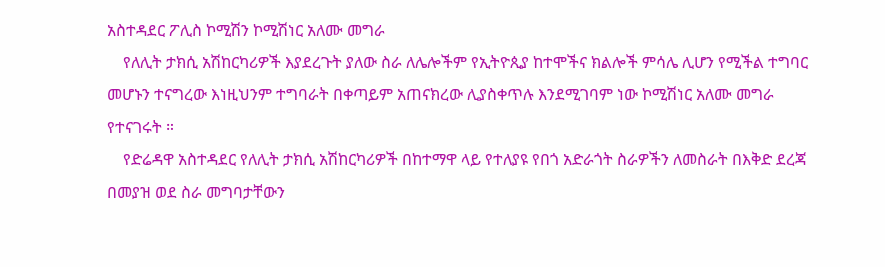አስተዳደር ፖሊስ ኮሚሽን ኮሚሽነር አለሙ መግራ
    የለሊት ታክሲ አሽከርካሪዎች እያደረጉት ያለው ስራ ለሌሎችም የኢትዮጲያ ከተሞችና ክልሎች ምሳሌ ሊሆን የሚችል ተግባር መሆኑን ተናግረው እነዚህንም ተግባራት በቀጣይም አጠናክረው ሊያስቀጥሉ እንደሚገባም ነው ኮሚሽነር አለሙ መግራ የተናገሩት ።
    የድሬዳዋ አስተዳደር የለሊት ታክሲ አሽከርካሪዎች በከተማዋ ላይ የተለያዩ የበጎ አድራጎት ስራዎችን ለመስራት በእቅድ ደረጃ በመያዝ ወደ ስራ መግባታቸውን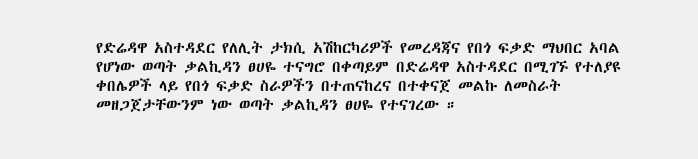የድሬዳዋ አስተዳደር የለሊት ታክሲ አሽከርካሪዎች የመረዳጃና የበጎ ፍቃድ ማህበር አባል የሆነው ወጣት ቃልኪዳን ፀሀዬ ተናግሮ በቀጣይም በድሬዳዋ አስተዳደር በሚገኙ የተለያዩ ቀበሌዎች ላይ የበጎ ፍቃድ ስራዎችን በተጠናከረና በተቀናጀ መልኩ ለመስራት መዘጋጀታቸውንም ነው ወጣት ቃልኪዳን ፀሀዬ የተናገረው ።